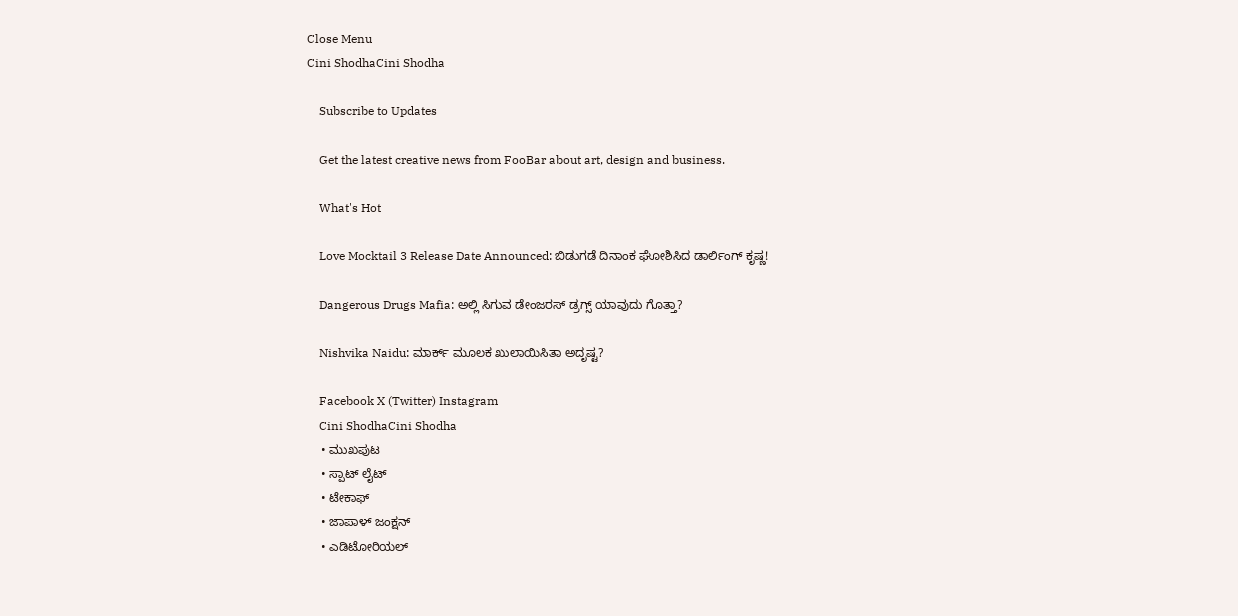Close Menu
Cini ShodhaCini Shodha

    Subscribe to Updates

    Get the latest creative news from FooBar about art, design and business.

    What's Hot

    Love Mocktail 3 Release Date Announced: ಬಿಡುಗಡೆ ದಿನಾಂಕ ಘೋಶಿಸಿದ ಡಾರ್ಲಿಂಗ್ ಕೃಷ್ಣ!

    Dangerous Drugs Mafia: ಅಲ್ಲಿ ಸಿಗುವ ಡೇಂಜರಸ್ ಡ್ರಗ್ಸ್ ಯಾವುದು ಗೊತ್ತಾ?

    Nishvika Naidu: ಮಾರ್ಕ್ ಮೂಲಕ ಖುಲಾಯಿಸಿತಾ ಅದೃಷ್ಟ?

    Facebook X (Twitter) Instagram
    Cini ShodhaCini Shodha
    • ಮುಖಪುಟ
    • ಸ್ಪಾಟ್ ಲೈಟ್
    • ಟೇಕಾಫ್
    • ಜಾಪಾಳ್ ಜಂಕ್ಷನ್
    • ಎಡಿಟೋರಿಯಲ್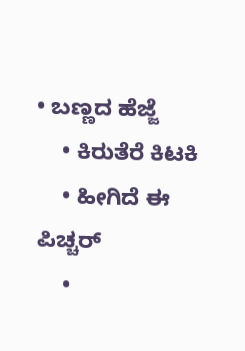• ಬಣ್ಣದ ಹೆಜ್ಜೆ
    • ಕಿರುತೆರೆ ಕಿಟಕಿ
    • ಹೀಗಿದೆ ಈ ಪಿಚ್ಚರ್
    •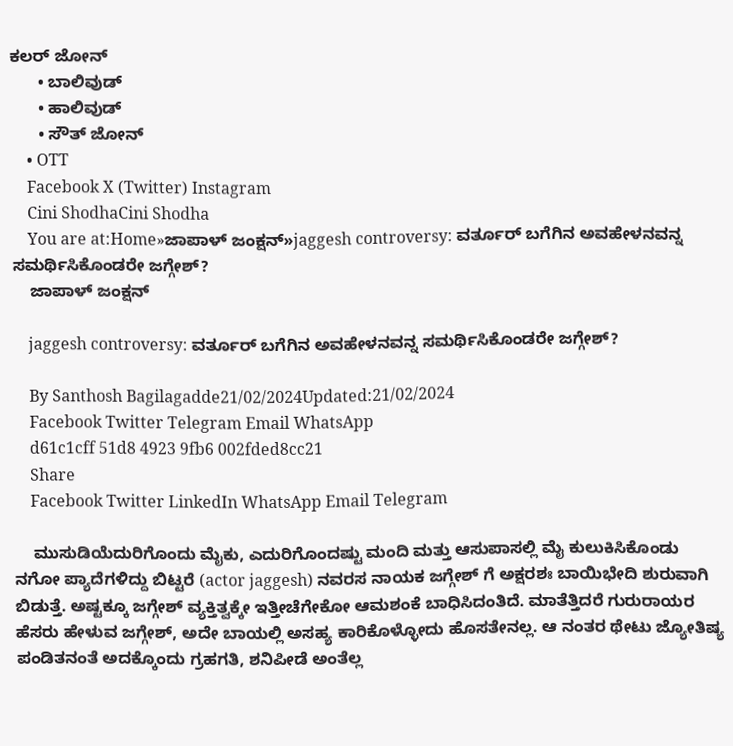ಕಲರ್ ಜೋನ್
      • ಬಾಲಿವುಡ್
      • ಹಾಲಿವುಡ್
      • ಸೌತ್ ಜೋನ್
    • OTT
    Facebook X (Twitter) Instagram
    Cini ShodhaCini Shodha
    You are at:Home»ಜಾಪಾಳ್ ಜಂಕ್ಷನ್»jaggesh controversy: ವರ್ತೂರ್ ಬಗೆಗಿನ ಅವಹೇಳನವನ್ನ ಸಮರ್ಥಿಸಿಕೊಂಡರೇ ಜಗ್ಗೇಶ್?
    ಜಾಪಾಳ್ ಜಂಕ್ಷನ್

    jaggesh controversy: ವರ್ತೂರ್ ಬಗೆಗಿನ ಅವಹೇಳನವನ್ನ ಸಮರ್ಥಿಸಿಕೊಂಡರೇ ಜಗ್ಗೇಶ್?

    By Santhosh Bagilagadde21/02/2024Updated:21/02/2024
    Facebook Twitter Telegram Email WhatsApp
    d61c1cff 51d8 4923 9fb6 002fded8cc21
    Share
    Facebook Twitter LinkedIn WhatsApp Email Telegram

    ಮುಸುಡಿಯೆದುರಿಗೊಂದು ಮೈಕು, ಎದುರಿಗೊಂದಷ್ಟು ಮಂದಿ ಮತ್ತು ಆಸುಪಾಸಲ್ಲಿ ಮೈ ಕುಲುಕಿಸಿಕೊಂಡು ನಗೋ ಪ್ಯಾದೆಗಳಿದ್ದು ಬಿಟ್ಟರೆ (actor jaggesh) ನವರಸ ನಾಯಕ ಜಗ್ಗೇಶ್ ಗೆ ಅಕ್ಷರಶಃ ಬಾಯಿಭೇದಿ ಶುರುವಾಗಿ ಬಿಡುತ್ತೆ. ಅಷ್ಟಕ್ಕೂ ಜಗ್ಗೇಶ್ ವ್ಯಕ್ತಿತ್ವಕ್ಕೇ ಇತ್ತೀಚೆಗೇಕೋ ಆಮಶಂಕೆ ಬಾಧಿಸಿದಂತಿದೆ. ಮಾತೆತ್ತಿದರೆ ಗುರುರಾಯರ ಹೆಸರು ಹೇಳುವ ಜಗ್ಗೇಶ್, ಅದೇ ಬಾಯಲ್ಲಿ ಅಸಹ್ಯ ಕಾರಿಕೊಳ್ಳೋದು ಹೊಸತೇನಲ್ಲ. ಆ ನಂತರ ಥೇಟು ಜ್ಯೋತಿಷ್ಯ ಪಂಡಿತನಂತೆ ಅದಕ್ಕೊಂದು ಗ್ರಹಗತಿ, ಶನಿಪೀಡೆ ಅಂತೆಲ್ಲ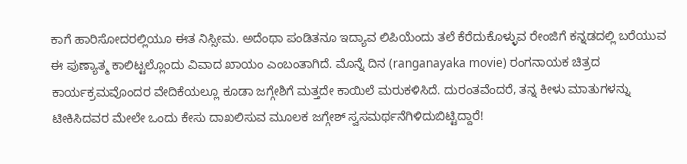ಕಾಗೆ ಹಾರಿಸೋದರಲ್ಲಿಯೂ ಈತ ನಿಸ್ಸೀಮ. ಅದೆಂಥಾ ಪಂಡಿತನೂ ಇದ್ಯಾವ ಲಿಪಿಯೆಂದು ತಲೆ ಕೆರೆದುಕೊಳ್ಳುವ ರೇಂಜಿಗೆ ಕನ್ನಡದಲ್ಲಿ ಬರೆಯುವ ಈ ಪುಣ್ಯಾತ್ಮ ಕಾಲಿಟ್ಟಲ್ಲೊಂದು ವಿವಾದ ಖಾಯಂ ಎಂಬಂತಾಗಿದೆ. ಮೊನ್ನೆ ದಿನ (ranganayaka movie) ರಂಗನಾಯಕ ಚಿತ್ರದ ಕಾರ್ಯಕ್ರಮವೊಂದರ ವೇದಿಕೆಯಲ್ಲೂ ಕೂಡಾ ಜಗ್ಗೇಶಿಗೆ ಮತ್ತದೇ ಕಾಯಿಲೆ ಮರುಕಳಿಸಿದೆ. ದುರಂತವೆಂದರೆ, ತನ್ನ ಕೀಳು ಮಾತುಗಳನ್ನು ಟೀಕಿಸಿದವರ ಮೇಲೇ ಒಂದು ಕೇಸು ದಾಖಲಿಸುವ ಮೂಲಕ ಜಗ್ಗೇಶ್ ಸ್ವಸಮರ್ಥನೆಗಿಳಿದುಬಿಟ್ಟಿದ್ದಾರೆ!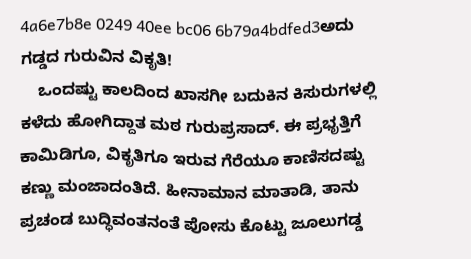4a6e7b8e 0249 40ee bc06 6b79a4bdfed3ಅದು ಗಡ್ಡದ ಗುರುವಿನ ವಿಕೃತಿ!
    ಒಂದಷ್ಟು ಕಾಲದಿಂದ ಖಾಸಗೀ ಬದುಕಿನ ಕಿಸುರುಗಳಲ್ಲಿ ಕಳೆದು ಹೋಗಿದ್ದಾತ ಮಠ ಗುರುಪ್ರಸಾದ್. ಈ ಪ್ರಭೃತ್ತಿಗೆ ಕಾಮಿಡಿಗೂ, ವಿಕೃತಿಗೂ ಇರುವ ಗೆರೆಯೂ ಕಾಣಿಸದಷ್ಟು ಕಣ್ಣು ಮಂಜಾದಂತಿದೆ. ಹೀನಾಮಾನ ಮಾತಾಡಿ, ತಾನು ಪ್ರಚಂಡ ಬುದ್ಧಿವಂತನಂತೆ ಪೋಸು ಕೊಟ್ಟು ಜೂಲುಗಡ್ಡ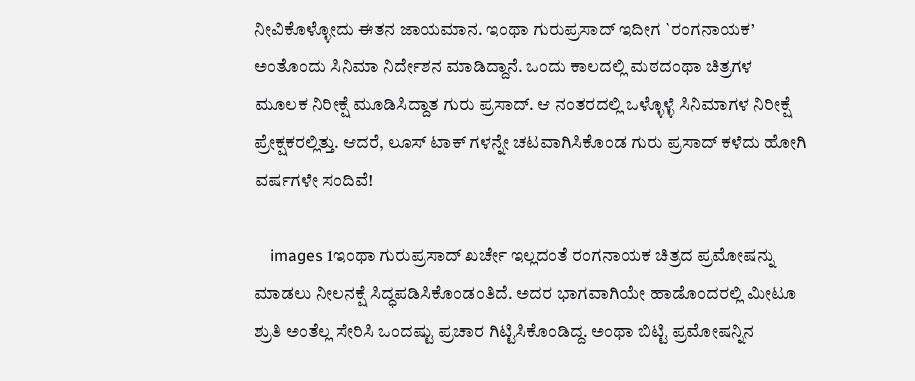ನೀವಿಕೊಳ್ಳೋದು ಈತನ ಜಾಯಮಾನ. ಇಂಥಾ ಗುರುಪ್ರಸಾದ್ ಇದೀಗ `ರಂಗನಾಯಕ’ ಅಂತೊಂದು ಸಿನಿಮಾ ನಿರ್ದೇಶನ ಮಾಡಿದ್ದಾನೆ. ಒಂದು ಕಾಲದಲ್ಲಿ ಮಠದಂಥಾ ಚಿತ್ರಗಳ ಮೂಲಕ ನಿರೀಕ್ಷೆ ಮೂಡಿಸಿದ್ದಾತ ಗುರು ಪ್ರಸಾದ್. ಆ ನಂತರದಲ್ಲಿ ಒಳ್ಳೊಳ್ಳೆ ಸಿನಿಮಾಗಳ ನಿರೀಕ್ಷೆ ಪ್ರೇಕ್ಷಕರಲ್ಲಿತ್ತು. ಆದರೆ, ಲೂಸ್ ಟಾಕ್ ಗಳನ್ನೇ ಚಟವಾಗಿಸಿಕೊಂಡ ಗುರು ಪ್ರಸಾದ್ ಕಳೆದು ಹೋಗಿ ವರ್ಷಗಳೇ ಸಂದಿವೆ!

    images 1ಇಂಥಾ ಗುರುಪ್ರಸಾದ್ ಖರ್ಚೇ ಇಲ್ಲದಂತೆ ರಂಗನಾಯಕ ಚಿತ್ರದ ಪ್ರಮೋಷನ್ನು ಮಾಡಲು ನೀಲನಕ್ಷೆ ಸಿದ್ಧಪಡಿಸಿಕೊಂಡಂತಿದೆ. ಅದರ ಭಾಗವಾಗಿಯೇ ಹಾಡೊಂದರಲ್ಲಿ ಮೀಟೂ ಶ್ರುತಿ ಅಂತೆಲ್ಲ ಸೇರಿಸಿ ಒಂದಷ್ಟು ಪ್ರಚಾರ ಗಿಟ್ಟಿಸಿಕೊಂಡಿದ್ದ. ಅಂಥಾ ಬಿಟ್ಟಿ ಪ್ರಮೋಷನ್ನಿನ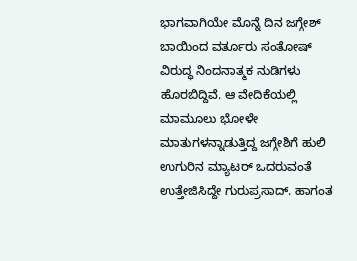ಭಾಗವಾಗಿಯೇ ಮೊನ್ನೆ ದಿನ ಜಗ್ಗೇಶ್ ಬಾಯಿಂದ ವರ್ತೂರು ಸಂತೋಷ್ ವಿರುದ್ಧ ನಿಂದನಾತ್ಮಕ ನುಡಿಗಳು ಹೊರಬಿದ್ದಿವೆ. ಆ ವೇದಿಕೆಯಲ್ಲಿ ಮಾಮೂಲು ಭೋಳೇ ಮಾತುಗಳನ್ನಾಡುತ್ತಿದ್ದ ಜಗ್ಗೇಶಿಗೆ ಹುಲಿ ಉಗುರಿನ ಮ್ಯಾಟರ್ ಒದರುವಂತೆ ಉತ್ತೇಜಿಸಿದ್ದೇ ಗುರುಪ್ರಸಾದ್. ಹಾಗಂತ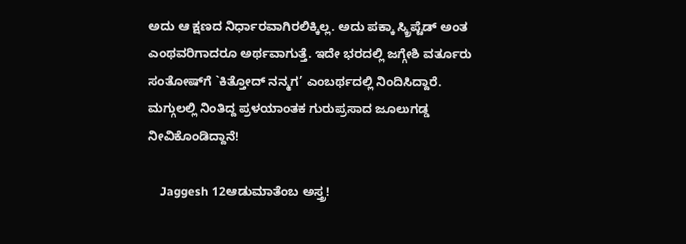ಅದು ಆ ಕ್ಷಣದ ನಿರ್ಧಾರವಾಗಿರಲಿಕ್ಕಿಲ್ಲ. ಅದು ಪಕ್ಕಾ ಸ್ಕ್ರಿಪ್ಟೆಡ್ ಅಂತ ಎಂಥವರಿಗಾದರೂ ಅರ್ಥವಾಗುತ್ತೆ. ಇದೇ ಭರದಲ್ಲಿ ಜಗ್ಗೇಶಿ ವರ್ತೂರು ಸಂತೋಷ್‍ಗೆ `ಕಿತ್ತೋದ್ ನನ್ಮಗ’ ಎಂಬರ್ಥದಲ್ಲಿ ನಿಂದಿಸಿದ್ದಾರೆ. ಮಗ್ಗುಲಲ್ಲಿ ನಿಂತಿದ್ದ ಪ್ರಳಯಾಂತಕ ಗುರುಪ್ರಸಾದ ಜೂಲುಗಡ್ಡ ನೀವಿಕೊಂಡಿದ್ದಾನೆ!

    Jaggesh 12ಆಡುಮಾತೆಂಬ ಅಸ್ತ್ರ!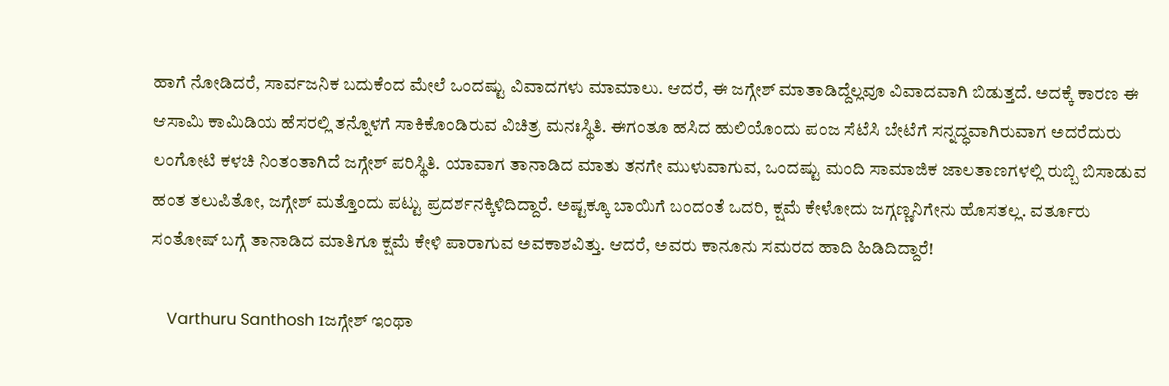ಹಾಗೆ ನೋಡಿದರೆ, ಸಾರ್ವಜನಿಕ ಬದುಕೆಂದ ಮೇಲೆ ಒಂದಷ್ಟು ವಿವಾದಗಳು ಮಾಮಾಲು. ಆದರೆ, ಈ ಜಗ್ಗೇಶ್ ಮಾತಾಡಿದ್ದೆಲ್ಲವೂ ವಿವಾದವಾಗಿ ಬಿಡುತ್ತದೆ. ಅದಕ್ಕೆ ಕಾರಣ ಈ ಆಸಾಮಿ ಕಾಮಿಡಿಯ ಹೆಸರಲ್ಲಿ ತನ್ನೊಳಗೆ ಸಾಕಿಕೊಂಡಿರುವ ವಿಚಿತ್ರ ಮನಃಸ್ಥಿತಿ. ಈಗಂತೂ ಹಸಿದ ಹುಲಿಯೊಂದು ಪಂಜ ಸೆಟೆಸಿ ಬೇಟೆಗೆ ಸನ್ನದ್ಧವಾಗಿರುವಾಗ ಅದರೆದುರು ಲಂಗೋಟಿ ಕಳಚಿ ನಿಂತಂತಾಗಿದೆ ಜಗ್ಗೇಶ್ ಪರಿಸ್ಥಿತಿ. ಯಾವಾಗ ತಾನಾಡಿದ ಮಾತು ತನಗೇ ಮುಳುವಾಗುವ, ಒಂದಷ್ಟು ಮಂದಿ ಸಾಮಾಜಿಕ ಜಾಲತಾಣಗಳಲ್ಲಿ ರುಬ್ಬಿ ಬಿಸಾಡುವ ಹಂತ ತಲುಪಿತೋ, ಜಗ್ಗೇಶ್ ಮತ್ತೊಂದು ಪಟ್ಟು ಪ್ರದರ್ಶನಕ್ಕಿಳಿದಿದ್ದಾರೆ. ಅಷ್ಟಕ್ಕೂ ಬಾಯಿಗೆ ಬಂದಂತೆ ಒದರಿ, ಕ್ಷಮೆ ಕೇಳೋದು ಜಗ್ಗಣ್ಣನಿಗೇನು ಹೊಸತಲ್ಲ. ವರ್ತೂರು ಸಂತೋಷ್ ಬಗ್ಗೆ ತಾನಾಡಿದ ಮಾತಿಗೂ ಕ್ಷಮೆ ಕೇಳಿ ಪಾರಾಗುವ ಅವಕಾಶವಿತ್ತು. ಆದರೆ, ಅವರು ಕಾನೂನು ಸಮರದ ಹಾದಿ ಹಿಡಿದಿದ್ದಾರೆ!

    Varthuru Santhosh 1ಜಗ್ಗೇಶ್ ಇಂಥಾ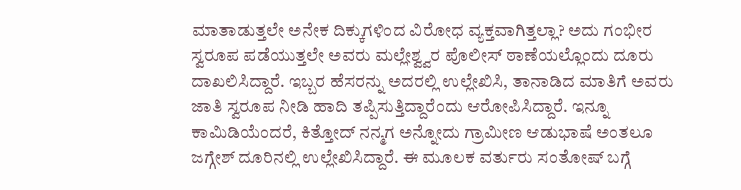ಮಾತಾಡುತ್ತಲೇ ಅನೇಕ ದಿಕ್ಕುಗಳಿಂದ ವಿರೋಧ ವ್ಯಕ್ತವಾಗಿತ್ತಲ್ಲಾ? ಅದು ಗಂಭೀರ ಸ್ವರೂಪ ಪಡೆಯುತ್ತಲೇ ಅವರು ಮಲ್ಲೇಶ್ವ್ವರ ಪೊಲೀಸ್ ಠಾಣೆಯಲ್ಲೊಂದು ದೂರು ದಾಖಲಿಸಿದ್ದಾರೆ. ಇಬ್ಬರ ಹೆಸರನ್ನು ಅದರಲ್ಲಿ ಉಲ್ಲೇಖಿಸಿ, ತಾನಾಡಿದ ಮಾತಿಗೆ ಅವರು ಜಾತಿ ಸ್ವರೂಪ ನೀಡಿ ಹಾದಿ ತಪ್ಪಿಸುತ್ತಿದ್ದಾರೆಂದು ಆರೋಪಿಸಿದ್ದಾರೆ. ಇನ್ನೂ ಕಾಮಿಡಿಯೆಂದರೆ, ಕಿತ್ತೋದ್ ನನ್ಮಗ ಅನ್ನೋದು ಗ್ರಾಮೀಣ ಆಡುಭಾಷೆ ಅಂತಲೂ ಜಗ್ಗೇಶ್ ದೂರಿನಲ್ಲಿ ಉಲ್ಲೇಖಿಸಿದ್ದಾರೆ. ಈ ಮೂಲಕ ವರ್ತುರು ಸಂತೋಷ್ ಬಗ್ಗೆ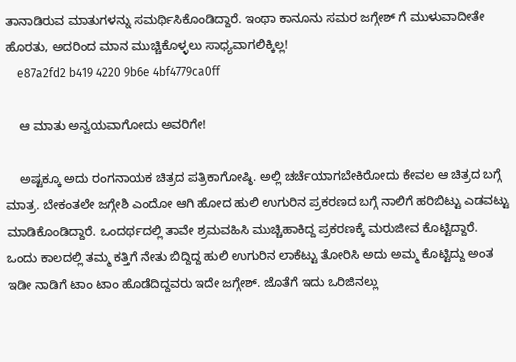ತಾನಾಡಿರುವ ಮಾತುಗಳನ್ನು ಸಮರ್ಥಿಸಿಕೊಂಡಿದ್ದಾರೆ. ಇಂಥಾ ಕಾನೂನು ಸಮರ ಜಗ್ಗೇಶ್ ಗೆ ಮುಳುವಾದೀತೇ ಹೊರತು, ಅದರಿಂದ ಮಾನ ಮುಚ್ಚಿಕೊಳ್ಳಲು ಸಾಧ್ಯವಾಗಲಿಕ್ಕಿಲ್ಲ!
    e87a2fd2 b419 4220 9b6e 4bf4779ca0ff

    ಆ ಮಾತು ಅನ್ವಯವಾಗೋದು ಅವರಿಗೇ!

    ಅಷ್ಟಕ್ಕೂ ಅದು ರಂಗನಾಯಕ ಚಿತ್ರದ ಪತ್ರಿಕಾಗೋಷ್ಠಿ. ಅಲ್ಲಿ ಚರ್ಚೆಯಾಗಬೇಕಿರೋದು ಕೇವಲ ಆ ಚಿತ್ರದ ಬಗ್ಗೆ ಮಾತ್ರ. ಬೇಕಂತಲೇ ಜಗ್ಗೇಶಿ ಎಂದೋ ಆಗಿ ಹೋದ ಹುಲಿ ಉಗುರಿನ ಪ್ರಕರಣದ ಬಗ್ಗೆ ನಾಲಿಗೆ ಹರಿಬಿಟ್ಟು ಎಡವಟ್ಟು ಮಾಡಿಕೊಂಡಿದ್ದಾರೆ. ಒಂದರ್ಥದಲ್ಲಿ ತಾವೇ ಶ್ರಮವಹಿಸಿ ಮುಚ್ಚಿಹಾಕಿದ್ದ ಪ್ರಕರಣಕ್ಕೆ ಮರುಜೀವ ಕೊಟ್ಟಿದ್ದಾರೆ. ಒಂದು ಕಾಲದಲ್ಲಿ ತಮ್ಮ ಕತ್ತಿಗೆ ನೇತು ಬಿದ್ದಿದ್ದ ಹುಲಿ ಉಗುರಿನ ಲಾಕೆಟ್ಟು ತೋರಿಸಿ ಅದು ಅಮ್ಮ ಕೊಟ್ಟಿದ್ದು ಅಂತ ಇಡೀ ನಾಡಿಗೆ ಟಾಂ ಟಾಂ ಹೊಡೆದಿದ್ದವರು ಇದೇ ಜಗ್ಗೇಶ್. ಜೊತೆಗೆ ಇದು ಒರಿಜಿನಲ್ಲು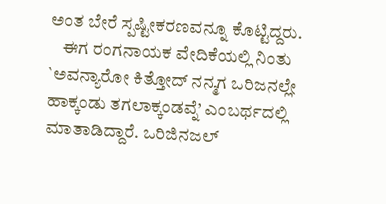ಅಂತ ಬೇರೆ ಸ್ಪಷ್ಟೀಕರಣವನ್ನೂ ಕೊಟ್ಟಿದ್ದರು.
    ಈಗ ರಂಗನಾಯಕ ವೇದಿಕೆಯಲ್ಲಿ ನಿಂತು `ಅವನ್ಯಾರೋ ಕಿತ್ತೋದ್ ನನ್ಮಗ ಒರಿಜನಲ್ಲೇ ಹಾಕ್ಕಂಡು ತಗಲಾಕ್ಕಂಡವ್ನೆ’ ಎಂಬರ್ಥದಲ್ಲಿ ಮಾತಾಡಿದ್ದಾರೆ. ಒರಿಜಿನಜಲ್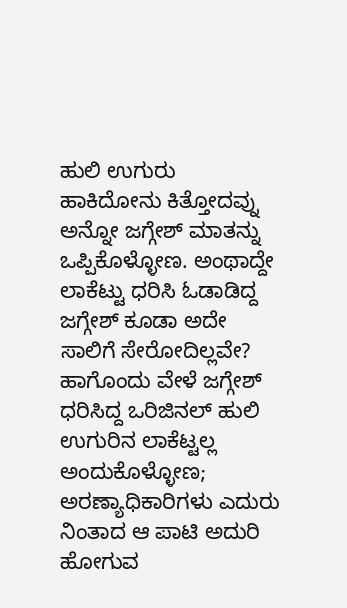ಹುಲಿ ಉಗುರು ಹಾಕಿದೋನು ಕಿತ್ತೋದವ್ನು ಅನ್ನೋ ಜಗ್ಗೇಶ್ ಮಾತನ್ನು ಒಪ್ಪಿಕೊಳ್ಳೋಣ. ಅಂಥಾದ್ದೇ ಲಾಕೆಟ್ಟು ಧರಿಸಿ ಓಡಾಡಿದ್ದ ಜಗ್ಗೇಶ್ ಕೂಡಾ ಅದೇ ಸಾಲಿಗೆ ಸೇರೋದಿಲ್ಲವೇ? ಹಾಗೊಂದು ವೇಳೆ ಜಗ್ಗೇಶ್ ಧರಿಸಿದ್ದ ಒರಿಜಿನಲ್ ಹುಲಿ ಉಗುರಿನ ಲಾಕೆಟ್ಟಲ್ಲ ಅಂದುಕೊಳ್ಳೋಣ; ಅರಣ್ಯಾಧಿಕಾರಿಗಳು ಎದುರು ನಿಂತಾದ ಆ ಪಾಟಿ ಅದುರಿ ಹೋಗುವ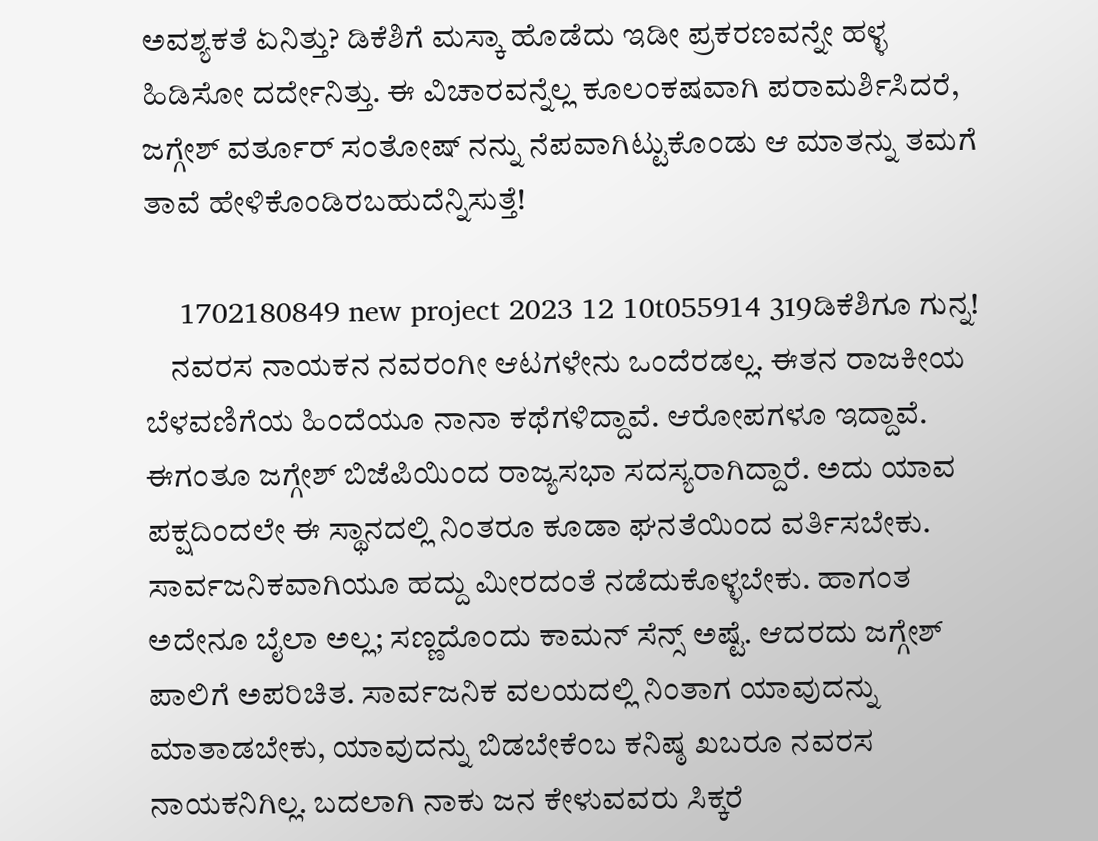ಅವಶ್ಯಕತೆ ಏನಿತ್ತು? ಡಿಕೆಶಿಗೆ ಮಸ್ಕಾ ಹೊಡೆದು ಇಡೀ ಪ್ರಕರಣವನ್ನೇ ಹಳ್ಳ ಹಿಡಿಸೋ ದರ್ದೇನಿತ್ತು. ಈ ವಿಚಾರವನ್ನೆಲ್ಲ ಕೂಲಂಕಷವಾಗಿ ಪರಾಮರ್ಶಿಸಿದರೆ, ಜಗ್ಗೇಶ್ ವರ್ತೂರ್ ಸಂತೋಷ್ ನನ್ನು ನೆಪವಾಗಿಟ್ಟುಕೊಂಡು ಆ ಮಾತನ್ನು ತಮಗೆ ತಾವೆ ಹೇಳಿಕೊಂಡಿರಬಹುದೆನ್ನಿಸುತ್ತೆ!

    1702180849 new project 2023 12 10t055914 319ಡಿಕೆಶಿಗೂ ಗುನ್ನ!
    ನವರಸ ನಾಯಕನ ನವರಂಗೀ ಆಟಗಳೇನು ಒಂದೆರಡಲ್ಲ. ಈತನ ರಾಜಕೀಯ ಬೆಳವಣಿಗೆಯ ಹಿಂದೆಯೂ ನಾನಾ ಕಥೆಗಳಿದ್ದಾವೆ. ಆರೋಪಗಳೂ ಇದ್ದಾವೆ. ಈಗಂತೂ ಜಗ್ಗೇಶ್ ಬಿಜೆಪಿಯಿಂದ ರಾಜ್ಯಸಭಾ ಸದಸ್ಯರಾಗಿದ್ದಾರೆ. ಅದು ಯಾವ ಪಕ್ಷದಿಂದಲೇ ಈ ಸ್ಥಾನದಲ್ಲಿ ನಿಂತರೂ ಕೂಡಾ ಘನತೆಯಿಂದ ವರ್ತಿಸಬೇಕು. ಸಾರ್ವಜನಿಕವಾಗಿಯೂ ಹದ್ದು ಮೀರದಂತೆ ನಡೆದುಕೊಳ್ಳಬೇಕು. ಹಾಗಂತ ಅದೇನೂ ಬೈಲಾ ಅಲ್ಲ; ಸಣ್ಣದೊಂದು ಕಾಮನ್ ಸೆನ್ಸ್ ಅಷ್ಟೆ. ಆದರದು ಜಗ್ಗೇಶ್ ಪಾಲಿಗೆ ಅಪರಿಚಿತ. ಸಾರ್ವಜನಿಕ ವಲಯದಲ್ಲಿ ನಿಂತಾಗ ಯಾವುದನ್ನು ಮಾತಾಡಬೇಕು, ಯಾವುದನ್ನು ಬಿಡಬೇಕೆಂಬ ಕನಿಷ್ಠ ಖಬರೂ ನವರಸ ನಾಯಕನಿಗಿಲ್ಲ. ಬದಲಾಗಿ ನಾಕು ಜನ ಕೇಳುವವರು ಸಿಕ್ಕರೆ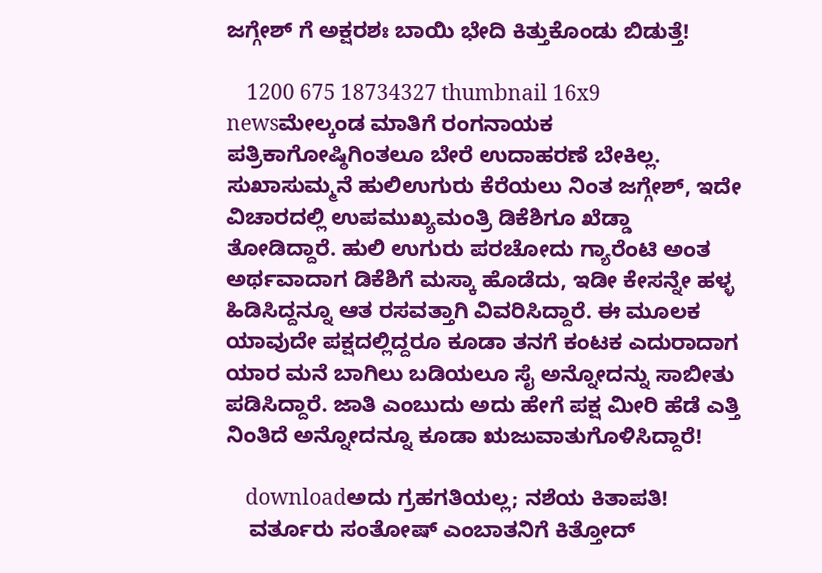ಜಗ್ಗೇಶ್ ಗೆ ಅಕ್ಷರಶಃ ಬಾಯಿ ಭೇದಿ ಕಿತ್ತುಕೊಂಡು ಬಿಡುತ್ತೆ!

    1200 675 18734327 thumbnail 16x9 newsಮೇಲ್ಕಂಡ ಮಾತಿಗೆ ರಂಗನಾಯಕ ಪತ್ರಿಕಾಗೋಷ್ಠಿಗಿಂತಲೂ ಬೇರೆ ಉದಾಹರಣೆ ಬೇಕಿಲ್ಲ. ಸುಖಾಸುಮ್ಮನೆ ಹುಲಿಉಗುರು ಕೆರೆಯಲು ನಿಂತ ಜಗ್ಗೇಶ್, ಇದೇ ವಿಚಾರದಲ್ಲಿ ಉಪಮುಖ್ಯಮಂತ್ರಿ ಡಿಕೆಶಿಗೂ ಖೆಡ್ಡಾ ತೋಡಿದ್ದಾರೆ. ಹುಲಿ ಉಗುರು ಪರಚೋದು ಗ್ಯಾರೆಂಟಿ ಅಂತ ಅರ್ಥವಾದಾಗ ಡಿಕೆಶಿಗೆ ಮಸ್ಕಾ ಹೊಡೆದು, ಇಡೀ ಕೇಸನ್ನೇ ಹಳ್ಳ ಹಿಡಿಸಿದ್ದನ್ನೂ ಆತ ರಸವತ್ತಾಗಿ ವಿವರಿಸಿದ್ದಾರೆ. ಈ ಮೂಲಕ ಯಾವುದೇ ಪಕ್ಷದಲ್ಲಿದ್ದರೂ ಕೂಡಾ ತನಗೆ ಕಂಟಕ ಎದುರಾದಾಗ ಯಾರ ಮನೆ ಬಾಗಿಲು ಬಡಿಯಲೂ ಸೈ ಅನ್ನೋದನ್ನು ಸಾಬೀತು ಪಡಿಸಿದ್ದಾರೆ. ಜಾತಿ ಎಂಬುದು ಅದು ಹೇಗೆ ಪಕ್ಷ ಮೀರಿ ಹೆಡೆ ಎತ್ತಿ ನಿಂತಿದೆ ಅನ್ನೋದನ್ನೂ ಕೂಡಾ ಋಜುವಾತುಗೊಳಿಸಿದ್ದಾರೆ!

    downloadಅದು ಗ್ರಹಗತಿಯಲ್ಲ; ನಶೆಯ ಕಿತಾಪತಿ!
    ವರ್ತೂರು ಸಂತೋಷ್ ಎಂಬಾತನಿಗೆ ಕಿತ್ತೋದ್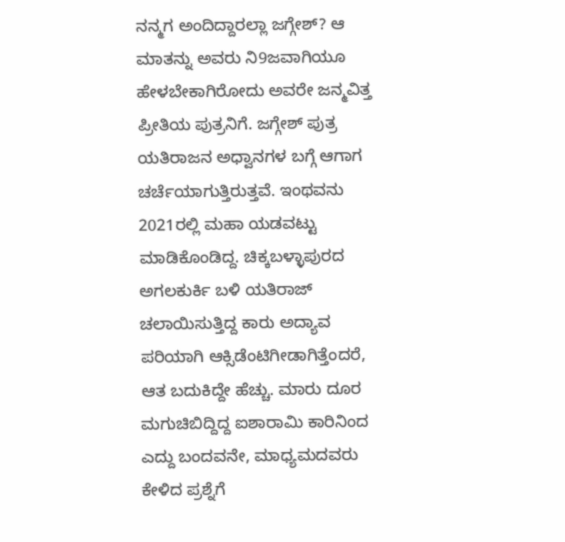ನನ್ಮಗ ಅಂದಿದ್ದಾರಲ್ಲಾ ಜಗ್ಗೇಶ್? ಆ ಮಾತನ್ನು ಅವರು ನಿ9ಜವಾಗಿಯೂ ಹೇಳಬೇಕಾಗಿರೋದು ಅವರೇ ಜನ್ಮವಿತ್ತ ಪ್ರೀತಿಯ ಪುತ್ರನಿಗೆ. ಜಗ್ಗೇಶ್ ಪುತ್ರ ಯತಿರಾಜನ ಅಧ್ವಾನಗಳ ಬಗ್ಗೆ ಆಗಾಗ ಚರ್ಚೆಯಾಗುತ್ತಿರುತ್ತವೆ. ಇಂಥವನು 2021ರಲ್ಲಿ ಮಹಾ ಯಡವಟ್ಟು ಮಾಡಿಕೊಂಡಿದ್ದ. ಚಿಕ್ಕಬಳ್ಳಾಪುರದ ಅಗಲಕುರ್ಕಿ ಬಳಿ ಯತಿರಾಜ್ ಚಲಾಯಿಸುತ್ತಿದ್ದ ಕಾರು ಅದ್ಯಾವ ಪರಿಯಾಗಿ ಆಕ್ಸಿಡೆಂಟಿಗೀಡಾಗಿತ್ತೆಂದರೆ, ಆತ ಬದುಕಿದ್ದೇ ಹೆಚ್ಚು. ಮಾರು ದೂರ ಮಗುಚಿಬಿದ್ದಿದ್ದ ಐಶಾರಾಮಿ ಕಾರಿನಿಂದ ಎದ್ದು ಬಂದವನೇ, ಮಾಧ್ಯಮದವರು ಕೇಳಿದ ಪ್ರಶ್ನೆಗೆ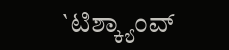`ಟಿಶ್ಕ್ಯಾಂವ್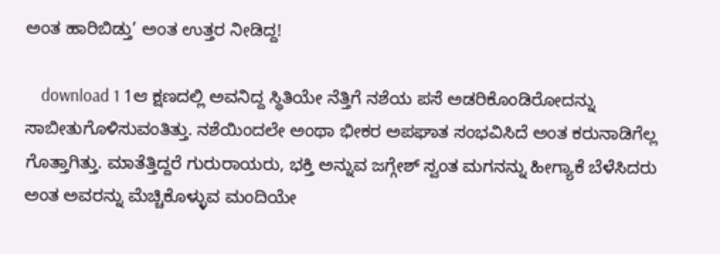ಅಂತ ಹಾರಿಬಿಡ್ತು’ ಅಂತ ಉತ್ತರ ನೀಡಿದ್ದ!

    download 1 1ಆ ಕ್ಷಣದಲ್ಲಿ ಅವನಿದ್ದ ಸ್ಥಿತಿಯೇ ನೆತ್ತಿಗೆ ನಶೆಯ ಪಸೆ ಅಡರಿಕೊಂಡಿರೋದನ್ನು ಸಾಬೀತುಗೊಳಿಸುವಂತಿತ್ತು. ನಶೆಯಿಂದಲೇ ಅಂಥಾ ಭೀಕರ ಅಪಘಾತ ಸಂಭವಿಸಿದೆ ಅಂತ ಕರುನಾಡಿಗೆಲ್ಲ ಗೊತ್ತಾಗಿತ್ತು. ಮಾತೆತ್ತಿದ್ದರೆ ಗುರುರಾಯರು, ಭಕ್ತಿ ಅನ್ನುವ ಜಗ್ಗೇಶ್ ಸ್ವಂತ ಮಗನನ್ನು ಹೀಗ್ಯಾಕೆ ಬೆಳೆಸಿದರು ಅಂತ ಅವರನ್ನು ಮೆಚ್ಚಿಕೊಳ್ಳುವ ಮಂದಿಯೇ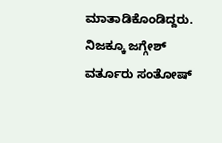ಮಾತಾಡಿಕೊಂಡಿದ್ದರು. ನಿಜಕ್ಕೂ ಜಗ್ಗೇಶ್ ವರ್ತೂರು ಸಂತೋಷ್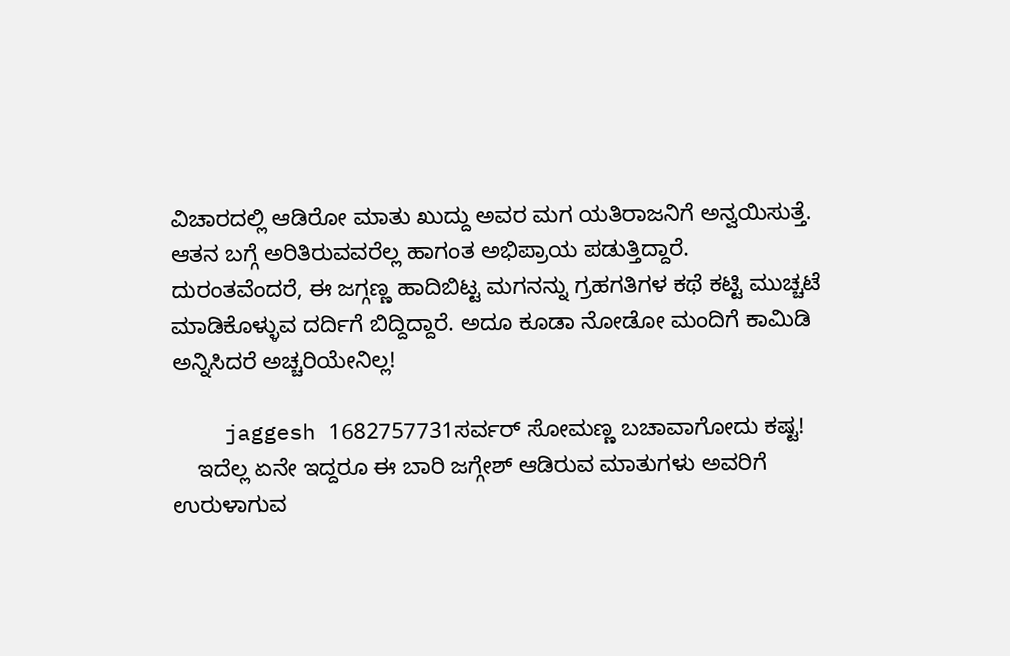ವಿಚಾರದಲ್ಲಿ ಆಡಿರೋ ಮಾತು ಖುದ್ದು ಅವರ ಮಗ ಯತಿರಾಜನಿಗೆ ಅನ್ವಯಿಸುತ್ತೆ. ಆತನ ಬಗ್ಗೆ ಅರಿತಿರುವವರೆಲ್ಲ ಹಾಗಂತ ಅಭಿಪ್ರಾಯ ಪಡುತ್ತಿದ್ದಾರೆ. ದುರಂತವೆಂದರೆ, ಈ ಜಗ್ಗಣ್ಣ ಹಾದಿಬಿಟ್ಟ ಮಗನನ್ನು ಗ್ರಹಗತಿಗಳ ಕಥೆ ಕಟ್ಟಿ ಮುಚ್ಚಟೆ ಮಾಡಿಕೊಳ್ಳುವ ದರ್ದಿಗೆ ಬಿದ್ದಿದ್ದಾರೆ. ಅದೂ ಕೂಡಾ ನೋಡೋ ಮಂದಿಗೆ ಕಾಮಿಡಿ ಅನ್ನಿಸಿದರೆ ಅಚ್ಚರಿಯೇನಿಲ್ಲ!

    jaggesh 1682757731ಸರ್ವರ್ ಸೋಮಣ್ಣ ಬಚಾವಾಗೋದು ಕಷ್ಟ!
    ಇದೆಲ್ಲ ಏನೇ ಇದ್ದರೂ ಈ ಬಾರಿ ಜಗ್ಗೇಶ್ ಆಡಿರುವ ಮಾತುಗಳು ಅವರಿಗೆ ಉರುಳಾಗುವ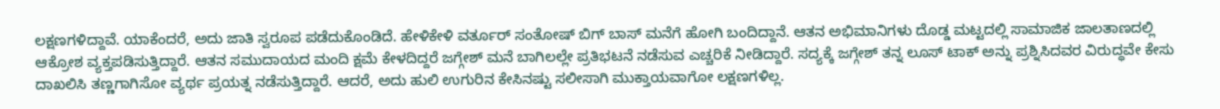ಲಕ್ಷಣಗಳಿದ್ದಾವೆ. ಯಾಕೆಂದರೆ, ಅದು ಜಾತಿ ಸ್ವರೂಪ ಪಡೆದುಕೊಂಡಿದೆ. ಹೇಳಿಕೇಳಿ ವರ್ತೂರ್ ಸಂತೋಷ್ ಬಿಗ್ ಬಾಸ್ ಮನೆಗೆ ಹೋಗಿ ಬಂದಿದ್ದಾನೆ. ಆತನ ಅಭಿಮಾನಿಗಳು ದೊಡ್ಡ ಮಟ್ಟದಲ್ಲಿ ಸಾಮಾಜಿಕ ಜಾಲತಾಣದಲ್ಲಿ ಆಕ್ರೋಶ ವ್ಯಕ್ತಪಡಿಸುತ್ತಿದ್ದಾರೆ. ಆತನ ಸಮುದಾಯದ ಮಂದಿ ಕ್ಷಮೆ ಕೇಳದಿದ್ದರೆ ಜಗ್ಗೇಶ್ ಮನೆ ಬಾಗಿಲಲ್ಲೇ ಪ್ರತಿಭಟನೆ ನಡೆಸುವ ಎಚ್ಚರಿಕೆ ನೀಡಿದ್ದಾರೆ. ಸದ್ಯಕ್ಕೆ ಜಗ್ಗೇಶ್ ತನ್ನ ಲೂಸ್ ಟಾಕ್ ಅನ್ನು ಪ್ರಶ್ನಿಸಿದವರ ವಿರುದ್ಧವೇ ಕೇಸು ದಾಖಲಿಸಿ ತಣ್ಣಗಾಗಿಸೋ ವ್ಯರ್ಥ ಪ್ರಯತ್ನ ನಡೆಸುತ್ತಿದ್ದಾರೆ. ಆದರೆ, ಅದು ಹುಲಿ ಉಗುರಿನ ಕೇಸಿನಷ್ಟು ಸಲೀಸಾಗಿ ಮುಕ್ತಾಯವಾಗೋ ಲಕ್ಷಣಗಳಿಲ್ಲ.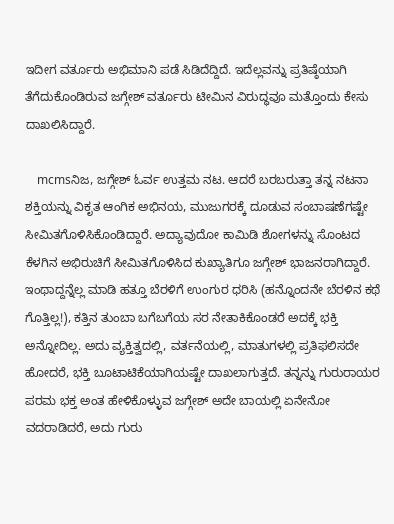ಇದೀಗ ವರ್ತೂರು ಅಭಿಮಾನಿ ಪಡೆ ಸಿಡಿದೆದ್ದಿದೆ. ಇದೆಲ್ಲವನ್ನು ಪ್ರತಿಷ್ಠೆಯಾಗಿ ತೆಗೆದುಕೊಂಡಿರುವ ಜಗ್ಗೇಶ್ ವರ್ತೂರು ಟೀಮಿನ ವಿರುದ್ಧವೂ ಮತ್ತೊಂದು ಕೇಸು ದಾಖಲಿಸಿದ್ದಾರೆ.

    mcmsನಿಜ, ಜಗ್ಗೇಶ್ ಓರ್ವ ಉತ್ತಮ ನಟ. ಆದರೆ ಬರಬರುತ್ತಾ ತನ್ನ ನಟನಾ ಶಕ್ತಿಯನ್ನು ವಿಕೃತ ಆಂಗಿಕ ಅಭಿನಯ, ಮುಜುಗರಕ್ಕೆ ದೂಡುವ ಸಂಬಾಷಣೆಗಷ್ಟೇ ಸೀಮಿತಗೊಳಿಸಿಕೊಂಡಿದ್ದಾರೆ. ಅದ್ಯಾವುದೋ ಕಾಮಿಡಿ ಶೋಗಳನ್ನು ಸೊಂಟದ ಕೆಳಗಿನ ಅಭಿರುಚಿಗೆ ಸೀಮಿತಗೊಳಿಸಿದ ಕುಖ್ಯಾತಿಗೂ ಜಗ್ಗೇಶ್ ಭಾಜನರಾಗಿದ್ದಾರೆ. ಇಂಥಾದ್ದನ್ನೆಲ್ಲ ಮಾಡಿ ಹತ್ತೂ ಬೆರಳಿಗೆ ಉಂಗುರ ಧರಿಸಿ (ಹನ್ನೊಂದನೇ ಬೆರಳಿನ ಕಥೆ ಗೊತ್ತಿಲ್ಲ!), ಕತ್ತಿನ ತುಂಬಾ ಬಗೆಬಗೆಯ ಸರ ನೇತಾಕಿಕೊಂಡರೆ ಅದಕ್ಕೆ ಭಕ್ತಿ ಅನ್ನೋದಿಲ್ಲ. ಅದು ವ್ಯಕ್ತಿತ್ವದಲ್ಲಿ, ವರ್ತನೆಯಲ್ಲಿ, ಮಾತುಗಳಲ್ಲಿ ಪ್ರತಿಫಲಿಸದೇ ಹೋದರೆ, ಭಕ್ತಿ ಬೂಟಾಟಿಕೆಯಾಗಿಯಷ್ಟೇ ದಾಖಲಾಗುತ್ತದೆ. ತನ್ನನ್ನು ಗುರುರಾಯರ ಪರಮ ಭಕ್ತ ಅಂತ ಹೇಳಿಕೊಳ್ಳುವ ಜಗ್ಗೇಶ್ ಅದೇ ಬಾಯಲ್ಲಿ ಏನೇನೋ ವದರಾಡಿದರೆ, ಅದು ಗುರು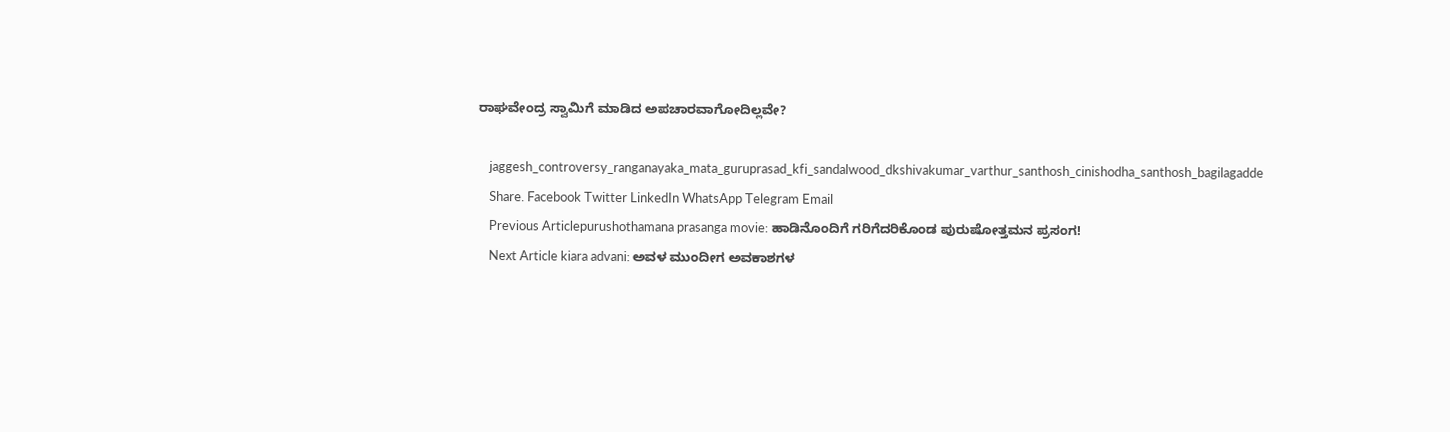ರಾಘವೇಂದ್ರ ಸ್ವಾಮಿಗೆ ಮಾಡಿದ ಅಪಚಾರವಾಗೋದಿಲ್ಲವೇ?

    jaggesh_controversy_ranganayaka_mata_guruprasad_kfi_sandalwood_dkshivakumar_varthur_santhosh_cinishodha_santhosh_bagilagadde
    Share. Facebook Twitter LinkedIn WhatsApp Telegram Email
    Previous Articlepurushothamana prasanga movie: ಹಾಡಿನೊಂದಿಗೆ ಗರಿಗೆದರಿಕೊಂಡ ಪುರುಷೋತ್ತಮನ ಪ್ರಸಂಗ!
    Next Article kiara advani: ಅವಳ ಮುಂದೀಗ ಅವಕಾಶಗಳ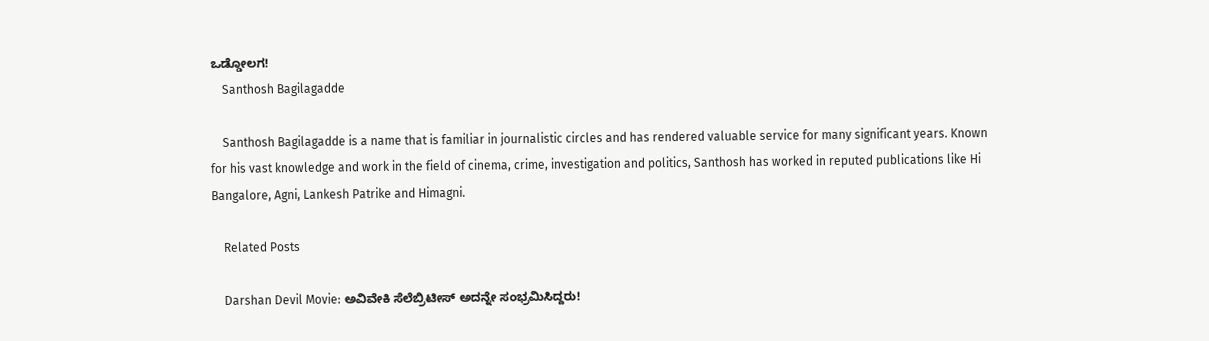ಒಡ್ಡೋಲಗ!
    Santhosh Bagilagadde

    Santhosh Bagilagadde is a name that is familiar in journalistic circles and has rendered valuable service for many significant years. Known for his vast knowledge and work in the field of cinema, crime, investigation and politics, Santhosh has worked in reputed publications like Hi Bangalore, Agni, Lankesh Patrike and Himagni.

    Related Posts

    Darshan Devil Movie: ಅವಿವೇಕಿ ಸೆಲೆಬ್ರಿಟೀಸ್ ಅದನ್ನೇ ಸಂಭ್ರಮಿಸಿದ್ದರು!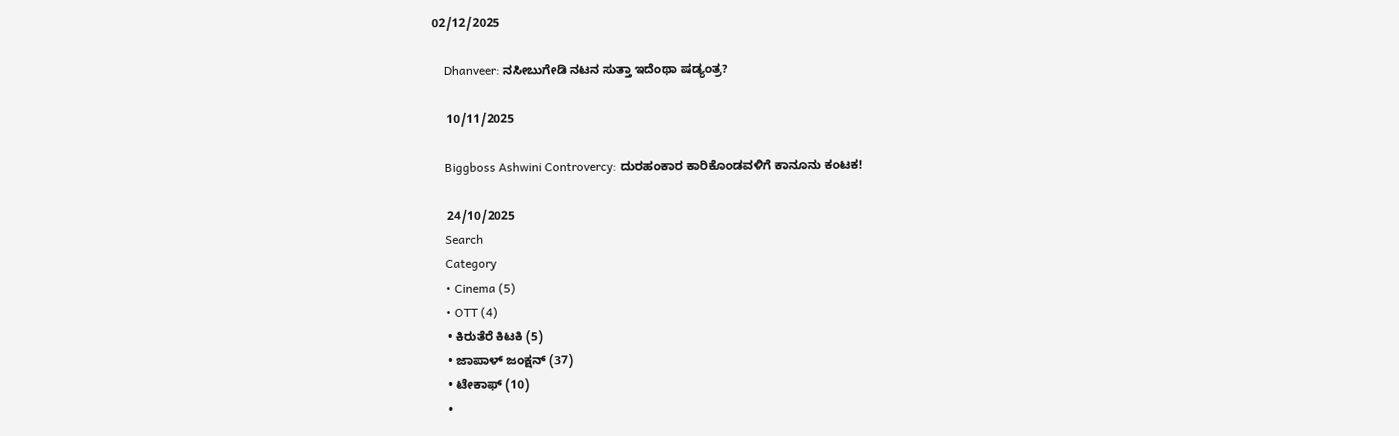02/12/2025

    Dhanveer: ನಸೀಬುಗೇಡಿ ನಟನ ಸುತ್ತಾ ಇದೆಂಥಾ ಷಡ್ಯಂತ್ರ?

    10/11/2025

    Biggboss Ashwini Controvercy: ದುರಹಂಕಾರ ಕಾರಿಕೊಂಡವಳಿಗೆ ಕಾನೂನು ಕಂಟಕ!

    24/10/2025
    Search
    Category
    • Cinema (5)
    • OTT (4)
    • ಕಿರುತೆರೆ ಕಿಟಕಿ (5)
    • ಜಾಪಾಳ್ ಜಂಕ್ಷನ್ (37)
    • ಟೇಕಾಫ್ (10)
    •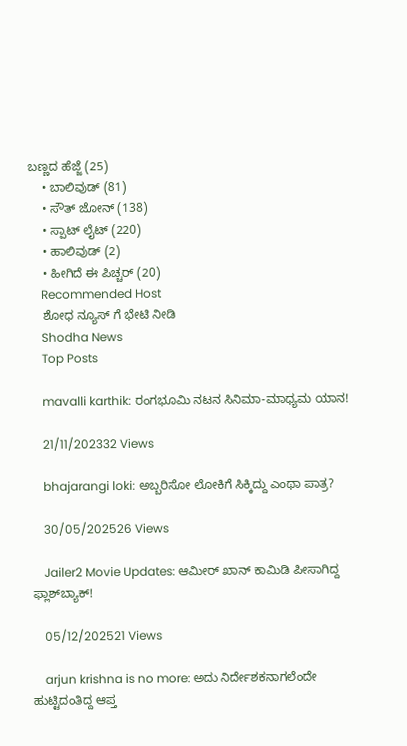ಬಣ್ಣದ ಹೆಜ್ಜೆ (25)
    • ಬಾಲಿವುಡ್ (81)
    • ಸೌತ್ ಜೋನ್ (138)
    • ಸ್ಪಾಟ್ ಲೈಟ್ (220)
    • ಹಾಲಿವುಡ್ (2)
    • ಹೀಗಿದೆ ಈ ಪಿಚ್ಚರ್ (20)
    Recommended Host
    ಶೋಧ ನ್ಯೂಸ್ ಗೆ ಭೇಟಿ ನೀಡಿ
    Shodha News
    Top Posts

    mavalli karthik: ರಂಗಭೂಮಿ ನಟನ ಸಿನಿಮಾ-ಮಾಧ್ಯಮ ಯಾನ!

    21/11/202332 Views

    bhajarangi loki: ಅಬ್ಬರಿಸೋ ಲೋಕಿಗೆ ಸಿಕ್ಕಿದ್ದು ಎಂಥಾ ಪಾತ್ರ?

    30/05/202526 Views

    Jailer2 Movie Updates: ಆಮೀರ್ ಖಾನ್ ಕಾಮಿಡಿ ಪೀಸಾಗಿದ್ದ ಫ್ಲಾಶ್‌ಬ್ಯಾಕ್!

    05/12/202521 Views

    arjun krishna is no more: ಅದು ನಿರ್ದೇಶಕನಾಗಲೆಂದೇ ಹುಟ್ಟಿದಂತಿದ್ದ ಆಪ್ತ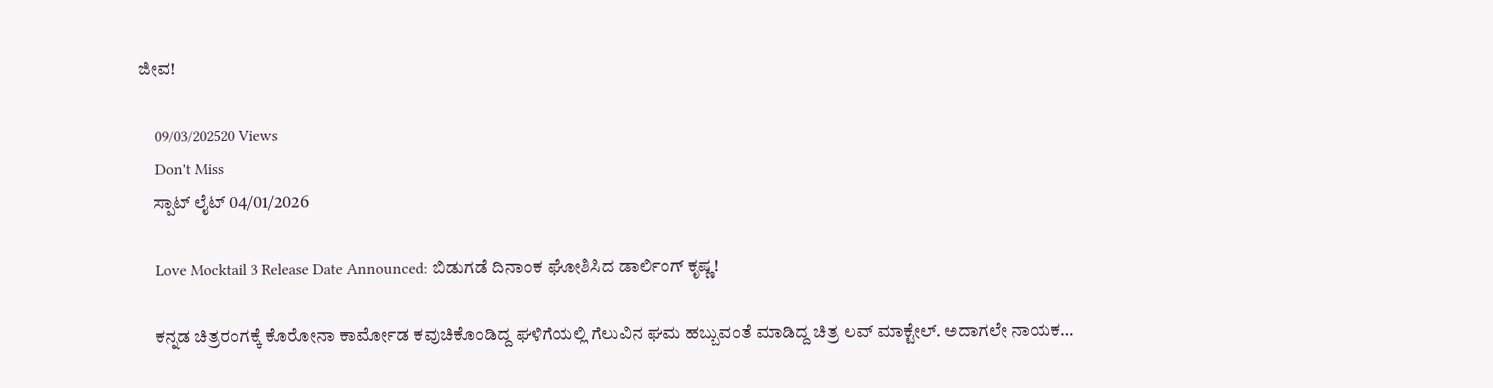ಜೀವ!

    09/03/202520 Views
    Don't Miss
    ಸ್ಪಾಟ್ ಲೈಟ್ 04/01/2026

    Love Mocktail 3 Release Date Announced: ಬಿಡುಗಡೆ ದಿನಾಂಕ ಘೋಶಿಸಿದ ಡಾರ್ಲಿಂಗ್ ಕೃಷ್ಣ!

    ಕನ್ನಡ ಚಿತ್ರರಂಗಕ್ಕೆ ಕೊರೋನಾ ಕಾರ್ಮೋಡ ಕವುಚಿಕೊಂಡಿದ್ದ ಘಳಿಗೆಯಲ್ಲಿ ಗೆಲುವಿನ ಘಮ ಹಬ್ಬುವಂತೆ ಮಾಡಿದ್ದ ಚಿತ್ರ ಲವ್ ಮಾಕ್ಟೇಲ್. ಅದಾಗಲೇ ನಾಯಕ…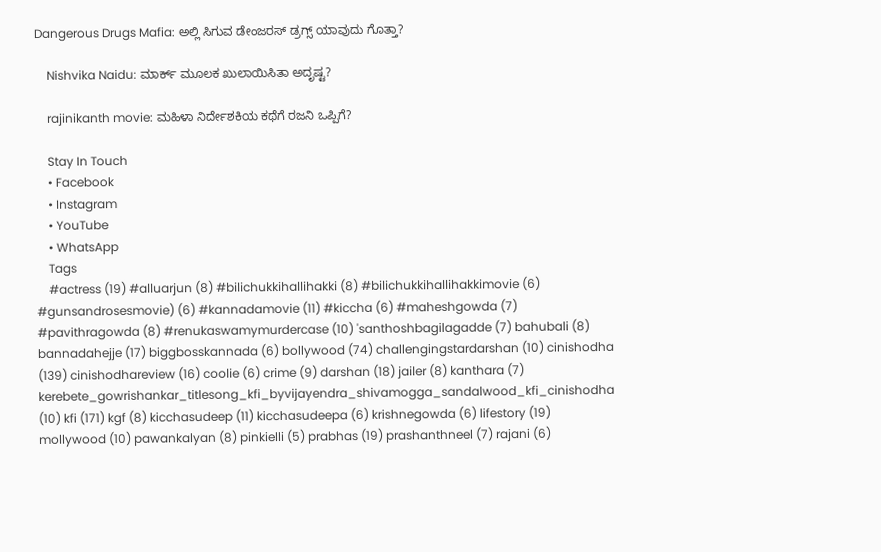Dangerous Drugs Mafia: ಅಲ್ಲಿ ಸಿಗುವ ಡೇಂಜರಸ್ ಡ್ರಗ್ಸ್ ಯಾವುದು ಗೊತ್ತಾ?

    Nishvika Naidu: ಮಾರ್ಕ್ ಮೂಲಕ ಖುಲಾಯಿಸಿತಾ ಅದೃಷ್ಟ?

    rajinikanth movie: ಮಹಿಳಾ ನಿರ್ದೇಶಕಿಯ ಕಥೆಗೆ ರಜನಿ ಒಪ್ಪಿಗೆ?

    Stay In Touch
    • Facebook
    • Instagram
    • YouTube
    • WhatsApp
    Tags
    #actress (19) #alluarjun (8) #bilichukkihallihakki (8) #bilichukkihallihakkimovie (6) #gunsandrosesmovie) (6) #kannadamovie (11) #kiccha (6) #maheshgowda (7) #pavithragowda (8) #renukaswamymurdercase (10) 'santhoshbagilagadde (7) bahubali (8) bannadahejje (17) biggbosskannada (6) bollywood (74) challengingstardarshan (10) cinishodha (139) cinishodhareview (16) coolie (6) crime (9) darshan (18) jailer (8) kanthara (7) kerebete_gowrishankar_titlesong_kfi_byvijayendra_shivamogga_sandalwood_kfi_cinishodha (10) kfi (171) kgf (8) kicchasudeep (11) kicchasudeepa (6) krishnegowda (6) lifestory (19) mollywood (10) pawankalyan (8) pinkielli (5) prabhas (19) prashanthneel (7) rajani (6)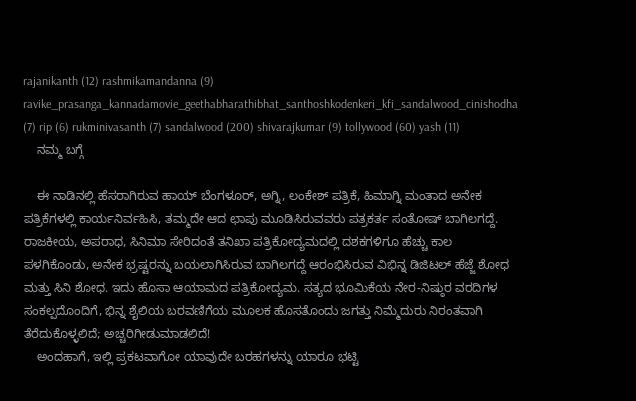rajanikanth (12) rashmikamandanna (9) ravike_prasanga_kannadamovie_geethabharathibhat_santhoshkodenkeri_kfi_sandalwood_cinishodha (7) rip (6) rukminivasanth (7) sandalwood (200) shivarajkumar (9) tollywood (60) yash (11)
    ನಮ್ಮ ಬಗ್ಗೆ

    ಈ ನಾಡಿನಲ್ಲಿ ಹೆಸರಾಗಿರುವ ಹಾಯ್ ಬೆಂಗಳೂರ್, ಅಗ್ನಿ, ಲಂಕೇಶ್ ಪತ್ರಿಕೆ, ಹಿಮಾಗ್ನಿ ಮಂತಾದ ಅನೇಕ ಪತ್ರಿಕೆಗಳಲ್ಲಿ ಕಾರ್ಯನಿರ್ವಹಿಸಿ, ತಮ್ಮದೇ ಆದ ಛಾಪು ಮೂಡಿಸಿರುವವರು ಪತ್ರಕರ್ತ ಸಂತೋಷ್ ಬಾಗಿಲಗದ್ದೆ. ರಾಜಕೀಯ, ಅಪರಾಧ, ಸಿನಿಮಾ ಸೇರಿದಂತೆ ತನಿಖಾ ಪತ್ರಿಕೋದ್ಯಮದಲ್ಲಿ ದಶಕಗಳಿಗೂ ಹೆಚ್ಚು ಕಾಲ ಪಳಗಿಕೊಂಡು, ಅನೇಕ ಭ್ರಷ್ಟರನ್ನು ಬಯಲಾಗಿಸಿರುವ ಬಾಗಿಲಗದ್ದೆ ಆರಂಭಿಸಿರುವ ವಿಭಿನ್ನ ಡಿಜಿಟಲ್ ಹೆಜ್ಜೆ ಶೋಧ ಮತ್ತು ಸಿನಿ ಶೋಧ. ಇದು ಹೊಸಾ ಆಯಾಮದ ಪತ್ರಿಕೋದ್ಯಮ. ಸತ್ಯದ ಭೂಮಿಕೆಯ ನೇರ-ನಿಷ್ಠುರ ವರದಿಗಳ ಸಂಕಲ್ಪದೊಂದಿಗೆ, ಭಿನ್ನ ಶೈಲಿಯ ಬರವಣಿಗೆಯ ಮೂಲಕ ಹೊಸತೊಂದು ಜಗತ್ತು ನಿಮ್ಮೆದುರು ನಿರಂತವಾಗಿ ತೆರೆದುಕೊಳ್ಳಲಿದೆ; ಅಚ್ಚರಿಗೀಡುಮಾಡಲಿದೆ!
    ಅಂದಹಾಗೆ, ಇಲ್ಲಿ ಪ್ರಕಟವಾಗೋ ಯಾವುದೇ ಬರಹಗಳನ್ನು ಯಾರೂ ಭಟ್ಟಿ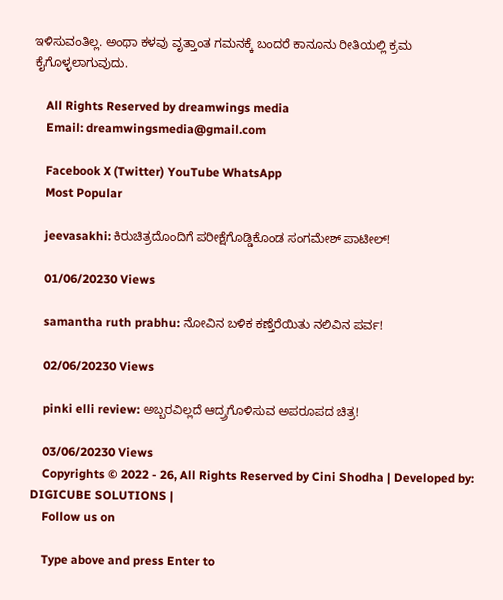ಇಳಿಸುವಂತಿಲ್ಲ. ಅಂಥಾ ಕಳವು ವೃತ್ತಾಂತ ಗಮನಕ್ಕೆ ಬಂದರೆ ಕಾನೂನು ರೀತಿಯಲ್ಲಿ ಕ್ರಮ ಕೈಗೊಳ್ಳಲಾಗುವುದು.

    All Rights Reserved by dreamwings media
    Email: dreamwingsmedia@gmail.com

    Facebook X (Twitter) YouTube WhatsApp
    Most Popular

    jeevasakhi: ಕಿರುಚಿತ್ರದೊಂದಿಗೆ ಪರೀಕ್ಷೆಗೊಡ್ಡಿಕೊಂಡ ಸಂಗಮೇಶ್ ಪಾಟೀಲ್!

    01/06/20230 Views

    samantha ruth prabhu: ನೋವಿನ ಬಳಿಕ ಕಣ್ತೆರೆಯಿತು ನಲಿವಿನ ಪರ್ವ!

    02/06/20230 Views

    pinki elli review: ಅಬ್ಬರವಿಲ್ಲದೆ ಆದ್ರ್ರಗೊಳಿಸುವ ಅಪರೂಪದ ಚಿತ್ರ!

    03/06/20230 Views
    Copyrights © 2022 - 26, All Rights Reserved by Cini Shodha | Developed by: DIGICUBE SOLUTIONS |
    Follow us on

    Type above and press Enter to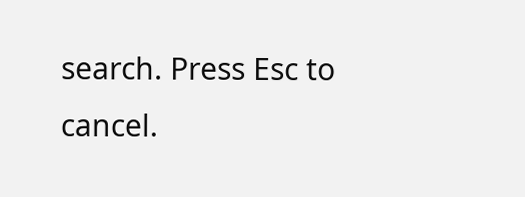search. Press Esc to cancel.